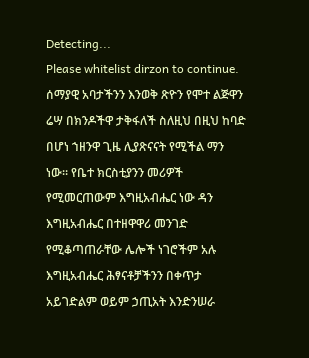Detecting...
Please whitelist dirzon to continue.
ሰማያዊ አባታችንን እንወቅ ጽዮን የሞተ ልጅዋን ሬሣ በክንዶችዋ ታቅፋለች ስለዚህ በዚህ ከባድ በሆነ ኀዘንዋ ጊዜ ሊያጽናናት የሚችል ማን ነው። የቤተ ክርስቲያንን መሪዎች የሚመርጠውም እግዚአብሔር ነው ዳን እግዚአብሔር በተዘዋዋሪ መንገድ የሚቆጣጠራቸው ሌሎች ነገሮችም አሉ እግዚአብሔር ሕፃናቶቻችንን በቀጥታ አይገድልም ወይም ኃጢአት እንድንሠራ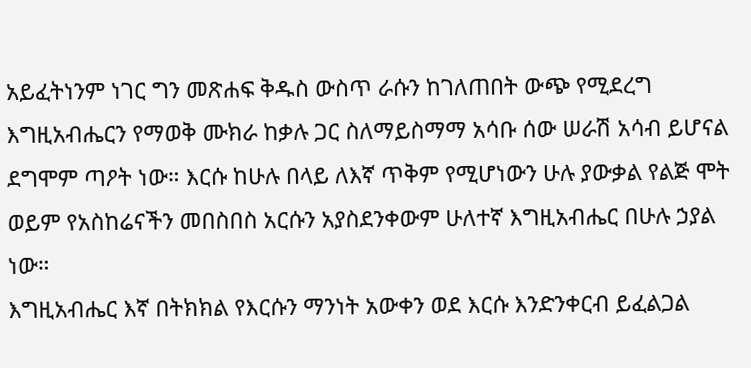አይፈትነንም ነገር ግን መጽሐፍ ቅዱስ ውስጥ ራሱን ከገለጠበት ውጭ የሚደረግ እግዚአብሔርን የማወቅ ሙክራ ከቃሉ ጋር ስለማይስማማ አሳቡ ሰው ሠራሽ አሳብ ይሆናል ደግሞም ጣዖት ነው። እርሱ ከሁሉ በላይ ለእኛ ጥቅም የሚሆነውን ሁሉ ያውቃል የልጅ ሞት ወይም የአስከሬናችን መበስበስ አርሱን አያስደንቀውም ሁለተኛ እግዚአብሔር በሁሉ ኃያል ነው።
እግዚአብሔር እኛ በትክክል የእርሱን ማንነት አውቀን ወደ እርሱ እንድንቀርብ ይፈልጋል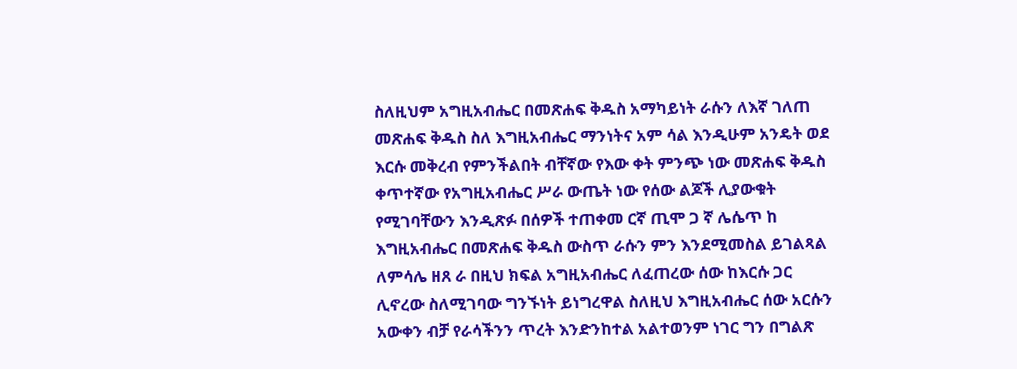ስለዚህም አግዚአብሔር በመጽሐፍ ቅዱስ አማካይነት ራሱን ለእኛ ገለጠ መጽሐፍ ቅዱስ ስለ እግዚአብሔር ማንነትና አም ሳል እንዲሁም አንዴት ወደ እርሱ መቅረብ የምንችልበት ብቸኛው የእው ቀት ምንጭ ነው መጽሐፍ ቅዱስ ቀጥተኛው የአግዚአብሔር ሥራ ውጤት ነው የሰው ልጆች ሊያውቁት የሚገባቸውን እንዲጽፉ በሰዎች ተጠቀመ ርኛ ጢሞ ጋ ኛ ሌሴጥ ከ እግዚአብሔር በመጽሐፍ ቅዱስ ውስጥ ራሱን ምን እንደሚመስል ይገልጻል ለምሳሌ ዘጸ ራ በዚህ ክፍል አግዚአብሔር ለፈጠረው ሰው ከእርሱ ጋር ሊኖረው ስለሚገባው ግንኙነት ይነግረዋል ስለዚህ እግዚአብሔር ሰው አርሱን አውቀን ብቻ የራሳችንን ጥረት እንድንከተል አልተወንም ነገር ግን በግልጽ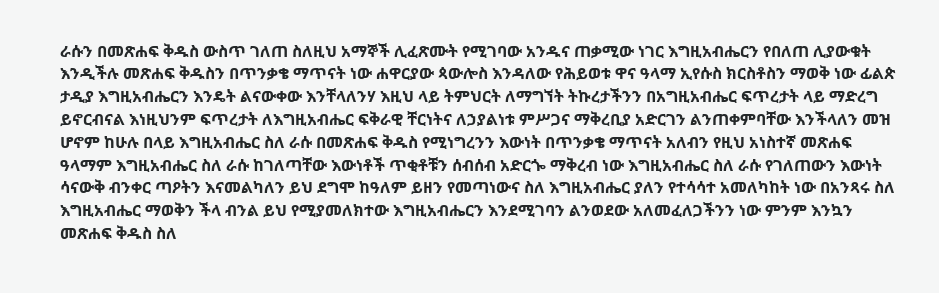ራሱን በመጽሐፍ ቅዱስ ውስጥ ገለጠ ስለዚህ አማኞች ሊፈጽሙት የሚገባው አንዱና ጠቃሚው ነገር እግዚአብሔርን የበለጠ ሊያውቁት እንዲችሉ መጽሐፍ ቅዱስን በጥንቃቄ ማጥናት ነው ሐዋርያው ጳውሎስ እንዳለው የሕይወቱ ዋና ዓላማ ኢየሱስ ክርስቶስን ማወቅ ነው ፊልጵ ታዲያ እግዚአብሔርን እንዴት ልናውቀው እንቸላለንሃ እዚህ ላይ ትምህርት ለማግኘት ትኩረታችንን በአግዚአብሔር ፍጥረታት ላይ ማድረግ ይኖርብናል እነዚህንም ፍጥረታት ለእግዚአብሔር ፍቅራዊ ቸርነትና ለኃያልነቱ ምሥጋና ማቅረቢያ አድርገን ልንጠቀምባቸው እንችላለን መዝ ሆኖም ከሁሉ በላይ እግዚአብሔር ስለ ራሱ በመጽሐፍ ቅዱስ የሚነግረንን እውነት በጥንቃቄ ማጥናት አለብን የዚህ አነስተኛ መጽሐፍ ዓላማም እግዚአብሔር ስለ ራሱ ከገለጣቸው እውነቶች ጥቂቶቹን ሰብሰብ አድርጐ ማቅረብ ነው እግዚአብሔር ስለ ራሱ የገለጠውን እውነት ሳናውቅ ብንቀር ጣዖትን እናመልካለን ይህ ደግሞ ከዓለም ይዘን የመጣነውና ስለ እግዚአብሔር ያለን የተሳሳተ አመለካከት ነው በአንጻሩ ስለ እግዚአብሔር ማወቅን ችላ ብንል ይህ የሚያመለክተው እግዚአብሔርን እንደሚገባን ልንወደው አለመፈለጋችንን ነው ምንም እንኳን መጽሐፍ ቅዱስ ስለ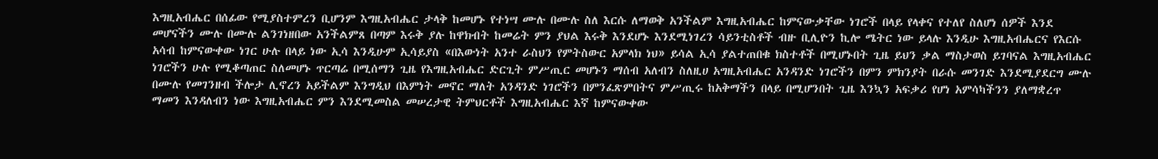እግዚአብሔር በሰፊው የሚያስተምረን ቢሆንም እግዚአብሔር ታላቅ ከመሆኑ የተነሣ ሙሉ በሙሉ ስለ እርሱ ለማወቅ አንችልም እግዚአብሔር ከምናውቃቸው ነገሮች በላይ የላቀና የተለየ ስለሆነ ሰዎች እንደ መሆናችን ሙሉ በሙሉ ልንገነዘበው አንችልምጸ በጣም እሩቅ ያሉ ከዋክብት ከመሬት ምን ያህል እሩቅ እንደሆኑ እንደሚነገረን ሳይንቲስቶች ብዙ ቢሊዮን ኪሎ ሜትር ነው ይላሉ እንዲሁ እግዚአብሔርና የእርሱ አሳብ ከምናውቀው ነገር ሁሉ በላይ ነው ኢሳ እንዲሁም ኢሳይያስ «በእውነት አንተ ራስህን የምትስውር አምላክ ነህ» ይሳል ኢሳ ያልተጠበቁ ክስተቶች በሚሆኑበት ጊዜ ይህን ቃል ማስታወስ ይገባናል እግዚአብሔር ነገሮችን ሁሉ የሚቆጣጠር ስለመሆኑ ጥርጣሬ በሚሰማን ጊዜ የእግዚአብሔር ድርጊት ምሥጢር መሆኑን ማሰብ አለብን ስለዚሀ አግዚአብሔር አንዳንድ ነገሮችን በምን ምክንያት በራሱ መንገድ እንደሚያደርግ ሙሉ በሙሉ የመገንዘብ ችሎታ ሊኖረን አይችልም እንግዲህ በእምነት መኖር ማለት አንዳንድ ነገሮችን በምንፈጽምበትና ምሥጢሩ ከአቅማችን በላይ በሚሆንበት ጊዜ እንኳን አፍቃሪ የሆነ አምሳካችንን ያለማቋረጥ ማመን እንዳለብን ነው እግዚአብሔር ምን እንደሚመስል መሠረታዊ ትምህርቶች እግዚአብሔር እኛ ከምናውቀው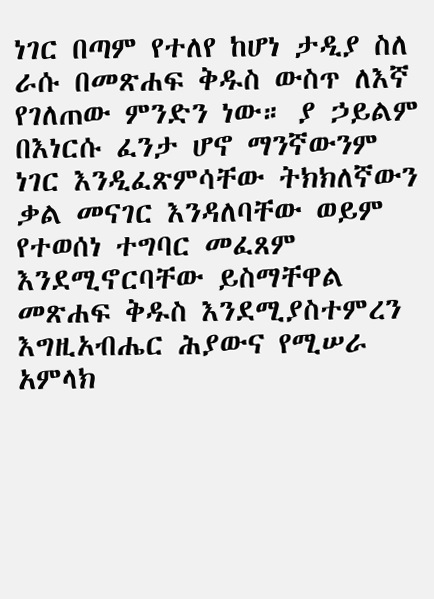ነገር በጣም የተለየ ከሆነ ታዲያ ስለ ራሱ በመጽሐፍ ቅዱስ ውስጥ ለእኛ የገለጠው ምንድን ነው። ያ ኃይልም በእነርሱ ፈንታ ሆኖ ማንኛውንም ነገር እንዲፈጽምሳቸው ትክክለኛውን ቃል መናገር እንዳለባቸው ወይም የተወሰነ ተግባር መፈጸም እንደሚኖርባቸው ይስማቸዋል መጽሐፍ ቅዱስ እንደሚያስተምረን እግዚአብሔር ሕያውና የሚሠራ አምላክ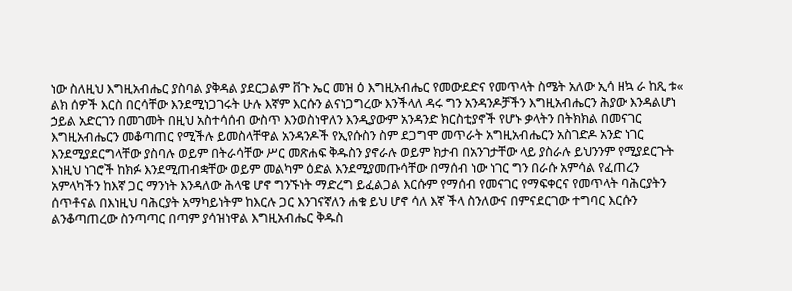ነው ስለዚህ እግዚአብሔር ያስባል ያቅዳል ያደርጋልም ቨጉ ኤር መዝ ዕ እግዚአብሔር የመውደድና የመጥላት ስሜት አለው ኢሳ ዘኳ ራ ከጺ ቱ« ልክ ሰዎች እርስ በርሳቸው እንደሚነጋገሩት ሁሉ እኛም እርሱን ልናነጋግረው እንችላለ ዳሩ ግን አንዳንዶቻችን እግዚአብሔርን ሕያው እንዳልሆነ ኃይል አድርገን በመገመት በዚህ አስተሳሰብ ውስጥ እንወስነዋለን እንዲያውም አንዳንድ ክርስቲያኖች የሆኑ ቃላትን በትክክል በመናገር እግዚአብሔርን መቆጣጠር የሚችሉ ይመስላቸዋል አንዳንዶች የኢየሱስን ስም ደጋግሞ መጥራት አግዚአብሔርን አስገድዶ አንድ ነገር እንደሚያደርግላቸው ያስባሉ ወይም በትራሳቸው ሥር መጽሐፍ ቅዱስን ያኖራሉ ወይም ክታብ በአንገታቸው ላይ ያስራሉ ይህንንም የሚያደርጉት እነዚህ ነገሮች ከክፉ እንደሚጠብቋቸው ወይም መልካም ዕድል እንደሚያመጡሳቸው በማሰብ ነው ነገር ግን በራሱ አምሳል የፈጠረን አምላካችን ከእኛ ጋር ማንነት እንዳለው ሕላዌ ሆኖ ግንኙነት ማድረግ ይፈልጋል እርሱም የማሰብ የመናገር የማፍቀርና የመጥላት ባሕርያትን ሰጥቶናል በእነዚህ ባሕርያት አማካይነትም ከእርሉ ጋር እንገናኛለን ሐቁ ይህ ሆኖ ሳለ እኛ ችላ ስንለውና በምናደርገው ተግባር እርሱን ልንቆጣጠረው ስንጣጣር በጣም ያሳዝነዋል እግዚአብሔር ቅዱስ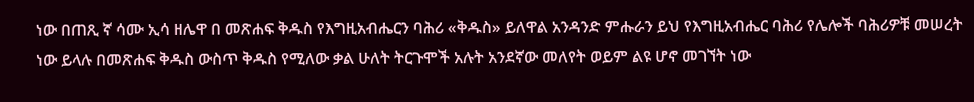ነው በጠጺ ኛ ሳሙ ኢሳ ዘሌዋ በ መጽሐፍ ቅዱስ የእግዚአብሔርን ባሕሪ «ቅዱስ» ይለዋል አንዳንድ ምሑራን ይህ የእግዚአብሔር ባሕሪ የሌሎች ባሕሪዎቹ መሠረት ነው ይላሉ በመጽሐፍ ቅዱስ ውስጥ ቅዱስ የሚለው ቃል ሁለት ትርጉሞች አሉት አንደኛው መለየት ወይም ልዩ ሆኖ መገኘት ነው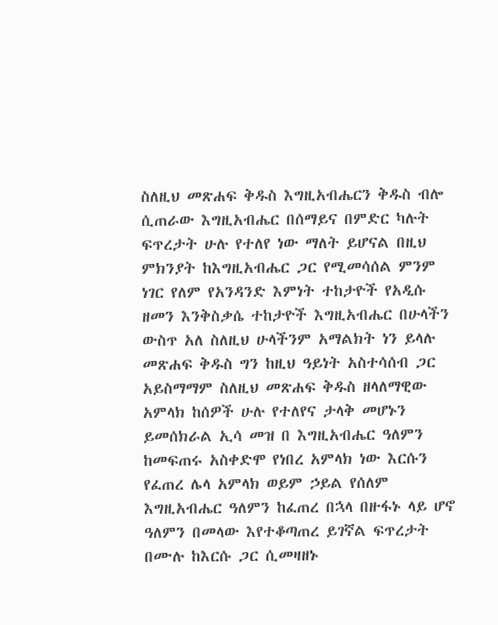ስለዚህ መጽሐፍ ቅዱስ እግዚአብሔርን ቅዱስ ብሎ ሲጠራው እግዚአብሔር በሰማይና በምድር ካሉት ፍጥረታት ሁሉ የተለየ ነው ማለት ይሆናል በዚህ ምክንያት ከእግዚአብሔር ጋር የሚመሳሰል ምንም ነገር የለም የአንዳንድ እምነት ተከታዮች የአዲሱ ዘመን እንቅስቃሴ ተከታዮች እግዚአብሔር በሁላችን ውስጥ አለ ስለዚህ ሁላችንም አማልክት ነን ይላሉ መጽሐፍ ቅዱስ ግን ከዚህ ዓይነት አስተሳሰብ ጋር አይስማማም ስለዚህ መጽሐፍ ቅዱስ ዘላለማዊው አምላክ ከሰዎች ሁሉ የተለየና ታላቅ መሆኑን ይመሰክራል ኢሳ መዝ በ እግዚአብሔር ዓለምን ከመፍጠሩ አስቀድሞ የነበረ አምላክ ነው እርሱን የፈጠረ ሌላ አምላክ ወይም ኃይል የሰለም እግዚአብሔር ዓለምን ከፈጠረ በኋላ በዙፋኑ ላይ ሆኖ ዓለምን በመላው እየተቆጣጠረ ይገኛል ፍጥረታት በሙሉ ከእርሱ ጋር ሲመዛዘኑ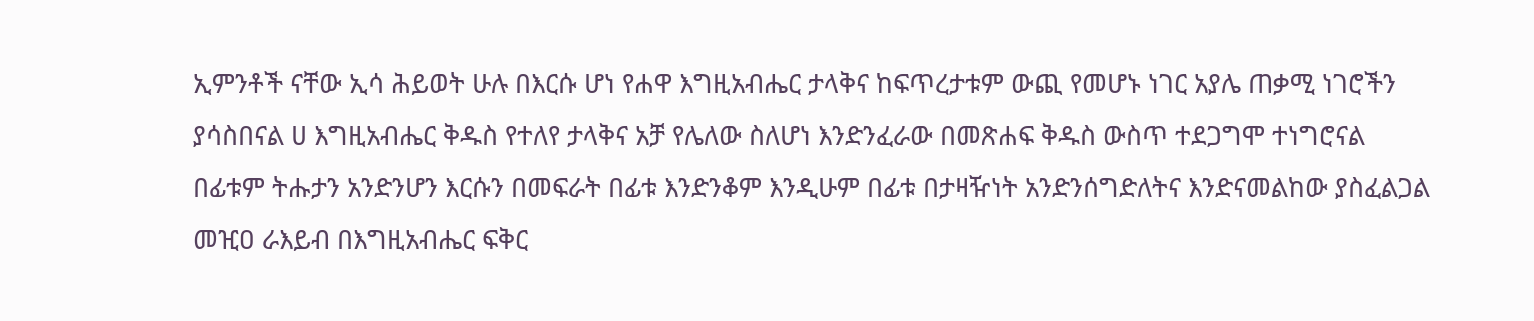ኢምንቶች ናቸው ኢሳ ሕይወት ሁሉ በእርሱ ሆነ የሐዋ እግዚአብሔር ታላቅና ከፍጥረታቱም ውጪ የመሆኑ ነገር አያሌ ጠቃሚ ነገሮችን ያሳስበናል ሀ እግዚአብሔር ቅዱስ የተለየ ታላቅና አቻ የሌለው ስለሆነ እንድንፈራው በመጽሐፍ ቅዱስ ውስጥ ተደጋግሞ ተነግሮናል በፊቱም ትሑታን አንድንሆን እርሱን በመፍራት በፊቱ እንድንቆም እንዲሁም በፊቱ በታዛዥነት አንድንሰግድለትና እንድናመልከው ያስፈልጋል መዢዐ ራእይብ በእግዚአብሔር ፍቅር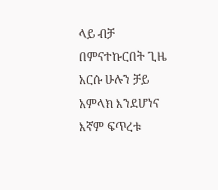ላይ ብቻ በምናተኩርበት ጊዜ አርሱ ሁሉን ቻይ አምላክ እንደሆነና እኛም ፍጥረቱ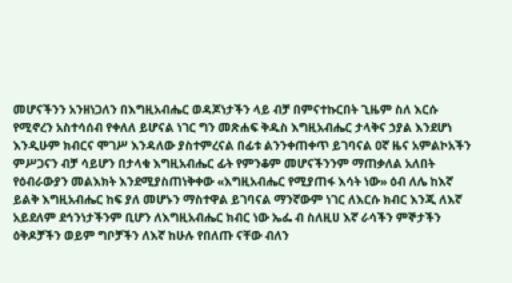መሆናችንን አንዘነጋለን በእግዚአብሔር ወዳጆነታችን ላይ ብቻ በምናተኩርበት ጊዜም ስለ እርሱ የሚኖረን አስተሳሰብ የቀለለ ይሆናል ነገር ግን መጽሐፍ ቅዱስ እግዚአብሔር ታላቅና ኃያል እንደሆነ እንዲሁም ክብርና ሞገሥ እንዳለው ያስተምረናል በፊቱ ልንንቀጠቀጥ ይገባናል ዐኛ ዜና አምልኮአችን ምሥጋናን ብቻ ሳይሆን በታላቁ እግዚአብሔር ፊት የምንቆም መሆናችንንም ማጠቃለል አለበት የዕብራውያን መልእክት እንደሚያስጠነቅቀው «እግዚአብሔር የሚያጠፋ እሳት ነው» ዕብ ለሌ ከእኛ ይልቅ እግዚአብሔር ከፍ ያለ መሆኑን ማስተዋል ይገባናል ማንኛውም ነገር ለእርሱ ክብር እንጂ ለእኛ አይደለም ደኅንነታችንም ቢሆን ለእግዚአብሔር ክብር ነው ኤፌ ብ ስለዚሀ እኛ ራሳችን ምኞታችን ዕቅዶቻችን ወይም ግቦቻችን ለእኛ ከሁሉ የበለጡ ናቸው ብለን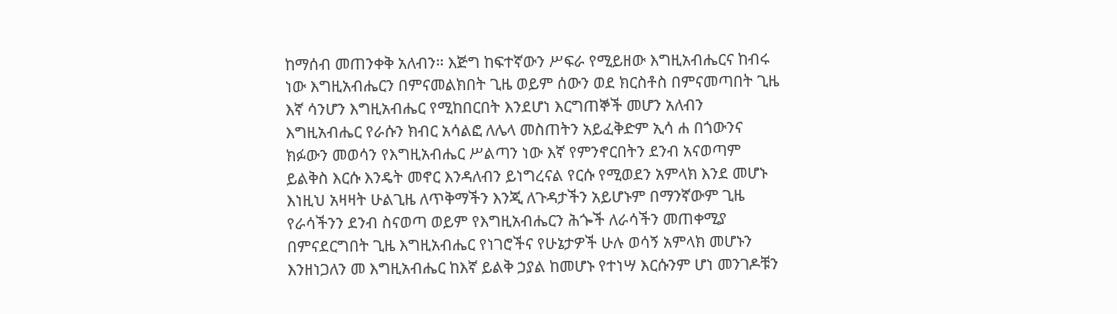ከማሰብ መጠንቀቅ አለብን። እጅግ ከፍተኛውን ሥፍራ የሚይዘው እግዚአብሔርና ከብሩ ነው እግዚአብሔርን በምናመልክበት ጊዜ ወይም ሰውን ወደ ክርስቶስ በምናመጣበት ጊዜ እኛ ሳንሆን እግዚአብሔር የሚከበርበት እንደሆነ እርግጠኞች መሆን አለብን እግዚአብሔር የራሱን ክብር አሳልፎ ለሌላ መስጠትን አይፈቅድም ኢሳ ሐ በጎውንና ክፉውን መወሳን የእግዚአብሔር ሥልጣን ነው እኛ የምንኖርበትን ደንብ አናወጣም ይልቅስ እርሱ እንዴት መኖር እንዳለብን ይነግረናል የርሱ የሚወደን አምላክ እንደ መሆኑ እነዚህ አዛዛት ሁልጊዜ ለጥቅማችን እንጂ ለጉዳታችን አይሆኑም በማንኛውም ጊዜ የራሳችንን ደንብ ስናወጣ ወይም የእግዚአብሔርን ሕጐች ለራሳችን መጠቀሚያ በምናደርግበት ጊዜ እግዚአብሔር የነገሮችና የሁኔታዎች ሁሉ ወሳኝ አምላክ መሆኑን እንዘነጋለን መ እግዚአብሔር ከእኛ ይልቅ ኃያል ከመሆኑ የተነሣ እርሱንም ሆነ መንገዶቹን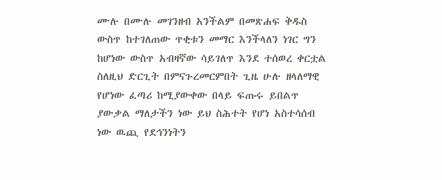ሙሉ በሙሉ መገንዘብ አንችልም በመጽሐፍ ቅዱስ ውስጥ ከተገለጠው ጥቂቱን መማር እንችላለን ነገር ግን ከሆነው ውስጥ አብዛኛው ሳይገለጥ እንደ ተሰወረ ቀርቷል ስለዚህ ድርጊት በምናጉረመርምበት ጊዜ ሁሉ ዘላለማዊ የሆነው ፈጣሪ ከሚያውቀው በላይ ፍጡሩ ይበልጥ ያውቃል ማለታችን ነው ይህ ስሕተት የሆነ አስተሳሰብ ነው ዉጪ የደኅንነትን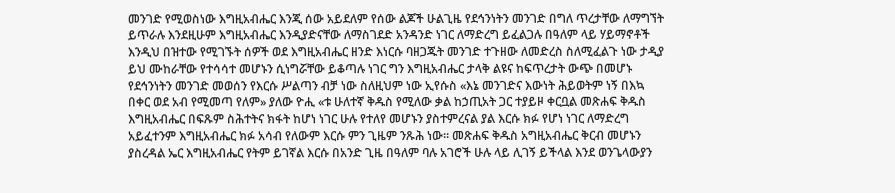መንገድ የሚወስነው እግዚአብሔር እንጂ ሰው አይደለም የሰው ልጆች ሁልጊዜ የደኅንነትን መንገድ በግለ ጥረታቸው ለማግኘት ይጥራሉ እንደዚሁም እግዚአብሔር እንዲያድናቸው ለማስገደድ አንዳንድ ነገር ለማድረግ ይፈልጋሉ በዓለም ላይ ሃይማኖቶች እንዲህ በዝተው የሚገኙት ሰዎች ወደ እግዚአብሔር ዘንድ እነርሱ ባዘጋጁት መንገድ ተጉዘው ለመድረስ ስለሚፈልጉ ነው ታዲያ ይህ ሙከራቸው የተሳሳተ መሆኑን ሲነግሯቸው ይቆጣሉ ነገር ግን እግዚአብሔር ታላቅ ልዩና ከፍጥረታት ውጭ በመሆኑ የደኅንነትን መንገድ መወሰን የእርሱ ሥልጣን ብቻ ነው ስለዚህም ነው ኢየሱስ «እኔ መንገድና እውነት ሕይወትም ነኝ በእኳ በቀር ወደ አብ የሚመጣ የለም» ያለው ዮሒ «ቱ ሁለተኛ ቅዱስ የሚለው ቃል ከኃጢአት ጋር ተያይዞ ቀርቧል መጽሐፍ ቅዱስ እግዚአብሔር በፍጹም ስሕተትና ክፋት ከሆነ ነገር ሁሉ የተለየ መሆኑን ያስተምረናል ያል እርሱ ክፉ የሆነ ነገር ለማድረግ አይፈተንም እግዚአብሔር ክፉ አሳብ የለውም እርሱ ምን ጊዜም ንጹሕ ነው። መጽሐፍ ቅዱስ አግዚአብሔር ቅርብ መሆኑን ያስረዳል ኤር እግዚአብሔር የትም ይገኛል እርሱ በአንድ ጊዜ በዓለም ባሉ አገሮች ሁሉ ላይ ሊገኝ ይችላል እንደ ወንጌላውያን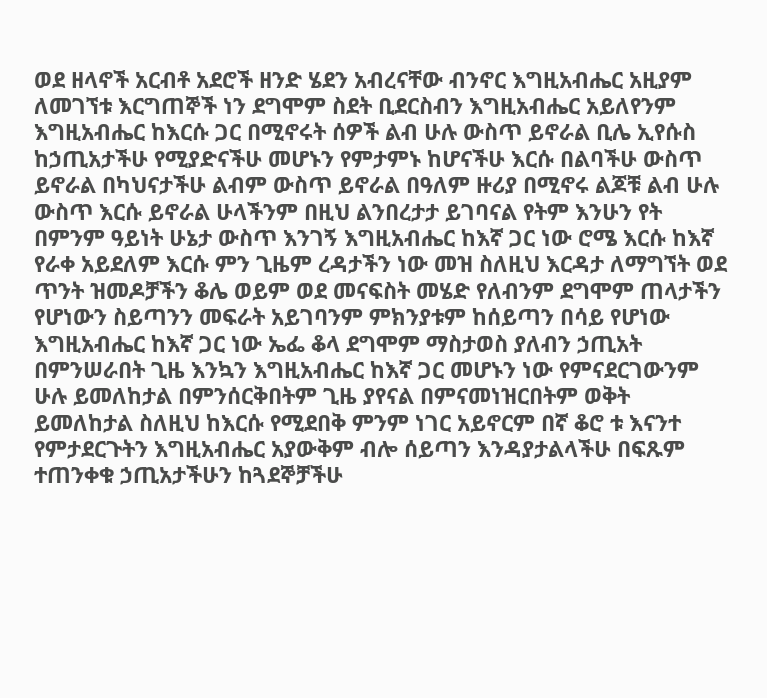ወደ ዘላኖች አርብቶ አደሮች ዘንድ ሄደን አብረናቸው ብንኖር እግዚአብሔር አዚያም ለመገኘቱ እርግጠኞች ነን ደግሞም ስደት ቢደርስብን እግዚአብሔር አይለየንም እግዚአብሔር ከእርሱ ጋር በሚኖሩት ሰዎች ልብ ሁሉ ውስጥ ይኖራል ቢሌ ኢየሱስ ከኃጢአታችሁ የሚያድናችሁ መሆኑን የምታምኑ ከሆናችሁ እርሱ በልባችሁ ውስጥ ይኖራል በካህናታችሁ ልብም ውስጥ ይኖራል በዓለም ዙሪያ በሚኖሩ ልጆቹ ልብ ሁሉ ውስጥ እርሱ ይኖራል ሁላችንም በዚህ ልንበረታታ ይገባናል የትም እንሁን የት በምንም ዓይነት ሁኔታ ውስጥ እንገኝ እግዚአብሔር ከእኛ ጋር ነው ሮሜ እርሱ ከእኛ የራቀ አይደለም እርሱ ምን ጊዜም ረዳታችን ነው መዝ ስለዚህ እርዳታ ለማግኘት ወደ ጥንት ዝመዶቻችን ቆሌ ወይም ወደ መናፍስት መሄድ የለብንም ደግሞም ጠላታችን የሆነውን ስይጣንን መፍራት አይገባንም ምክንያቱም ከሰይጣን በሳይ የሆነው እግዚአብሔር ከእኛ ጋር ነው ኤፌ ቆላ ደግሞም ማስታወስ ያለብን ኃጢአት በምንሠራበት ጊዜ እንኳን እግዚአብሔር ከእኛ ጋር መሆኑን ነው የምናደርገውንም ሁሉ ይመለከታል በምንሰርቅበትም ጊዜ ያየናል በምናመነዝርበትም ወቅት ይመለከታል ስለዚህ ከእርሱ የሚደበቅ ምንም ነገር አይኖርም በኛ ቆሮ ቱ እናንተ የምታደርጉትን እግዚአብሔር አያውቅም ብሎ ሰይጣን እንዳያታልላችሁ በፍጹም ተጠንቀቁ ኃጢአታችሁን ከጓደኞቻችሁ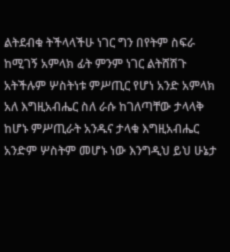ልትደብቁ ትችላላችሁ ነገር ግን በየትም ስፍራ ከሚገኝ አምላክ ፊት ምንም ነገር ልትሸሽጉ አትችሉም ሦስትነቱ ምሥጢር የሆነ አንድ አምላክ አለ እግዚአብሔር ስለ ራሱ ከገለጣቸው ታላላቅ ከሆኑ ምሥጢራት አንዱና ታላቁ እግዚአብሔር አንድም ሦስትም መሆኑ ነው እንግዲህ ይህ ሁኔታ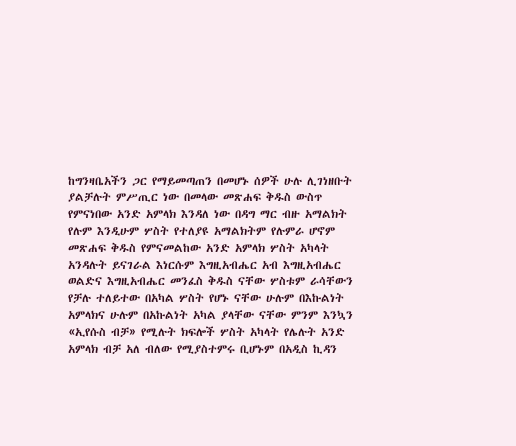ከግንዛቤአችን ጋር የማይመጣጠን በመሆኑ ሰዎች ሁሉ ሊገነዘቡት ያልቻሉት ምሥጢር ነው በመላው መጽሐፍ ቅዱስ ውስጥ የምናነበው አንድ አምላክ እንዳለ ነው በዳግ ማር ብዙ አማልክት የሉም እንዲሁም ሦስት የተለያዩ አማልክትም የሉምራ ሆኖም መጽሐፍ ቅዱስ የምናመልከው አንድ አምላክ ሦስት አካላት አንዳሉት ይናገራል እነርሱም እግዚአብሔር አብ እግዚአብሔር ወልድና እግዚአብሔር መንፈስ ቅዱስ ናቸው ሦስቱም ራሳቸውን የቻሉ ተለይተው በአካል ሦስት የሆኑ ናቸው ሁሉም በእኩልነት አምላክና ሁሉም በአኩልነት አካል ያላቸው ናቸው ምንም እንኳን «ኢየሱስ ብቻ» የሚሉት ክፍሎች ሦስት አካላት የሌሉት አንድ አምላክ ብቻ አለ ብለው የሚያስተምሩ ቢሆኑም በአዲስ ኪዳን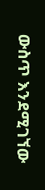ውስጥ እንደሚገኘው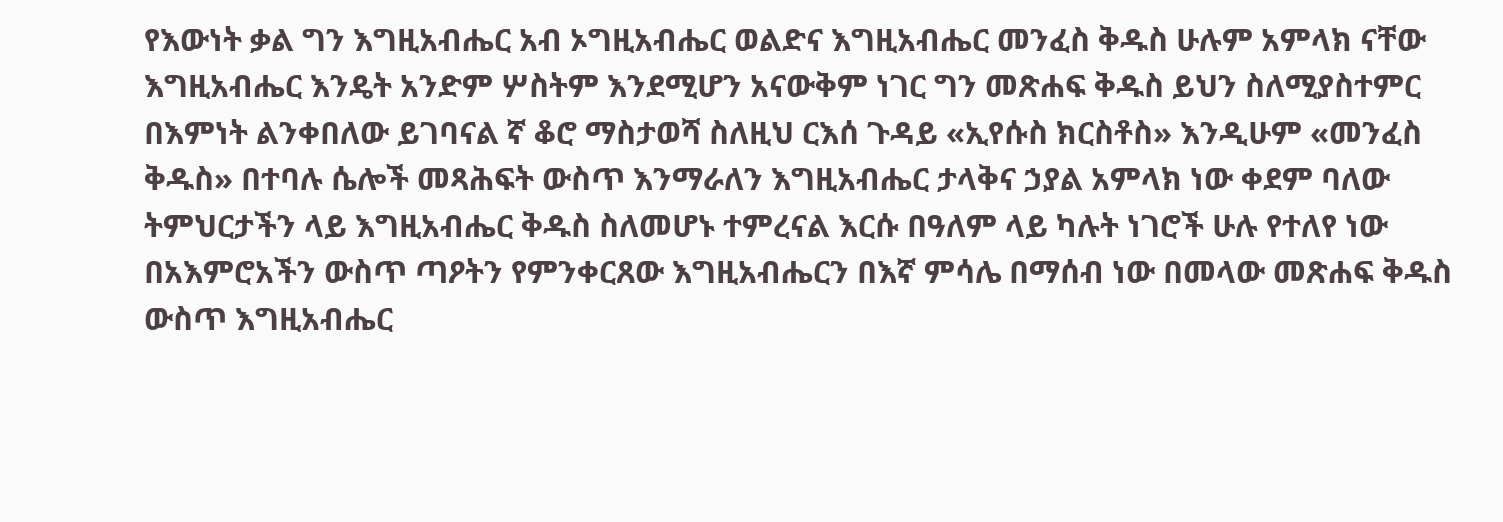የእውነት ቃል ግን እግዚአብሔር አብ ኦግዚአብሔር ወልድና እግዚአብሔር መንፈስ ቅዱስ ሁሉም አምላክ ናቸው እግዚአብሔር እንዴት አንድም ሦስትም እንደሚሆን አናውቅም ነገር ግን መጽሐፍ ቅዱስ ይህን ስለሚያስተምር በእምነት ልንቀበለው ይገባናል ኛ ቆሮ ማስታወሻ ስለዚህ ርእሰ ጉዳይ «ኢየሱስ ክርስቶስ» እንዲሁም «መንፈስ ቅዱስ» በተባሉ ሴሎች መጻሕፍት ውስጥ እንማራለን እግዚአብሔር ታላቅና ኃያል አምላክ ነው ቀደም ባለው ትምህርታችን ላይ እግዚአብሔር ቅዱስ ስለመሆኑ ተምረናል እርሱ በዓለም ላይ ካሉት ነገሮች ሁሉ የተለየ ነው በአእምሮአችን ውስጥ ጣዖትን የምንቀርጸው እግዚአብሔርን በእኛ ምሳሌ በማሰብ ነው በመላው መጽሐፍ ቅዱስ ውስጥ እግዚአብሔር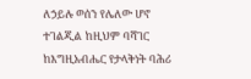ለኃይሉ ወሰን የሌለው ሆኖ ተገልጂል ከዚህም ባሻገር ከእግዚአብሔር የታላቅነት ባሕሪ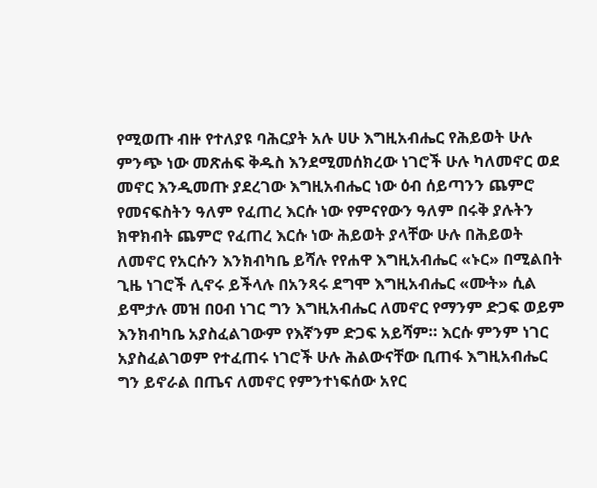የሚወጡ ብዙ የተለያዩ ባሕርያት አሉ ሀሁ እግዚአብሔር የሕይወት ሁሉ ምንጭ ነው መጽሐፍ ቅዱስ እንደሚመሰክረው ነገሮች ሁሉ ካለመኖር ወደ መኖር እንዲመጡ ያደረገው እግዚአብሔር ነው ዕብ ሰይጣንን ጨምሮ የመናፍስትን ዓለም የፈጠረ እርሱ ነው የምናየውን ዓለም በሩቅ ያሉትን ክዋክብት ጨምሮ የፈጠረ እርሱ ነው ሕይወት ያላቸው ሁሉ በሕይወት ለመኖር የአርሱን እንክብካቤ ይሻሉ የየሐዋ እግዚአብሔር «ኑር» በሚልበት ጊዜ ነገሮች ሊኖሩ ይችላሉ በአንጻሩ ደግሞ እግዚአብሔር «ሙት» ሲል ይሞታሉ መዝ በዐብ ነገር ግን እግዚአብሔር ለመኖር የማንም ድጋፍ ወይም እንክብካቤ አያስፈልገውም የእኛንም ድጋፍ አይሻም። እርሱ ምንም ነገር አያስፈልገወም የተፈጠሩ ነገሮች ሁሉ ሕልውናቸው ቢጠፋ እግዚአብሔር ግን ይኖራል በጤና ለመኖር የምንተነፍሰው አየር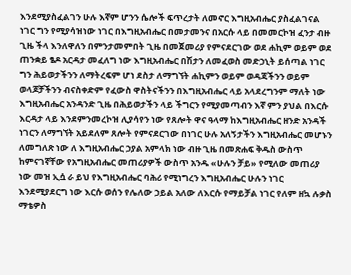እንደሚያስፈልገን ሁሉ እኛም ሆንን ሴሎች ፍጥረታት ለመኖር እግዚአብሔር ያስፈልገናል ነገር ግን የሚያሳዝነው ነገር በእግዚአብሔር በመታመንና በአርሱ ላይ በመመርኮዝ ፈንታ ብዙ ጊዜ ችላ እንለዋለን በምንታመምበት ጊዜ በመጀመሪያ የምናደርገው ወደ ሐኪም ወይም ወደ ጠንቋይ ፄዶ አርዳታ መፈለግ ነው እግዚአብሔር በሽታን ለመፈወስ መድኃኒት ይሰጣል ነገር ግን ሕይወታችንን ለማትረፍም ሆነ ደስታ ለማግኘት ሐኪምን ወይም ወዳጃችንን ወይም ወላጆቻችንን ብናስቀድም የፈውስ ዋስትናችንን በእግዚአብሔር ላይ አላደረግንም ማለት ነው እግዚአብሔር አንዳንድ ጊዜ በሕይወታችን ላይ ችግርን የሚያመጣብን እኛ ምን ያህል በእርሱ እርዳታ ላይ እንደምንመረኮዝ ሊያሳየን ነው የጸሎት ዋና ዓላማ ከእግዚአብሔር ዘንድ አንዳች ነገርን ለማግኘት አይደለም ጸሎት የምናደርገው በነገር ሁሉ አለኝታችን እግዚአብሔር መሆኑን ለመግለጽ ነው ለ እግዚአብሔር ኃያል አምላክ ነው ብዙ ጊዜ በመጽሐፍ ቅዱስ ውስጥ ከምናገኛቸው የአግዚአብሔር መጠሪያዎች ውስጥ አንዱ «ሁሉን ቻይ» የሚለው መጠሪያ ነው መዝ ኢሷ ራ ይህ የእግዚአብሔር ባሕሪ የሚነግረን እግዚአብሔር ሁሉን ነገር እንደሚያደርግ ነው እርሱ ወሰን የሌለው ኃይል አለው ለእርሱ የማይቻል ነገር የለም ዘኳ ሉቃስ ማቴዎስ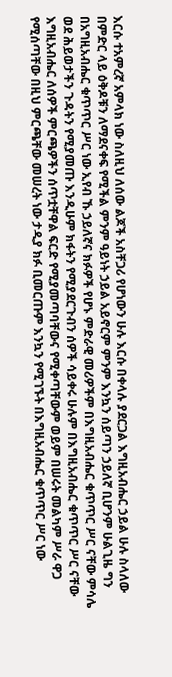እርሱ ተአምረኛ አምላክ ነው ስለዚህ ለሰው ልጆች አስቸጋሪ የሆነውን ሁሉ እርሱ በቀላሉ ያደርጋል እግዚአብሔር ኃይል ሁሉ ስላለው በምድር ላይ ዕቅዶቹን ለማደናቀፍ የሚችል ምንም ዓይነት ኃይል አይኖርም ምንም እንኳን ሰይጣን ኃይለኛ ቢሆንም ሁልጊዜ ግን በአግዚአብሔር ቁጥጥር ሥር ነው ኢየብ ኹ ኃይለኛና ክፉዎች የሆኑ ምድራዊ መሪዎችም በእግዚአብሔር ቁጥጥር ሥር ናቸው ምሳሌ ወደ ሕይወታችን ጉዳትን የሚያመጡ እንዲሁም ክፋትን የሚያደርጉብን ሰዎች ሳይቀሩ ሁሉም በእግዚአብሔር ቁጥጥር ሥር ናቸው እግዚአብሔር ለሰዎች ምርጫዎችን ሰጥቷቸዋል ፍርድ የሚያመጣባቸውና የሚቀጣቸውም ወይም በሠሩት መልካም ሥራ ዋጋ የሚሰጣቸው በዚህ ምርጫቸው መሠረት ነው ታዲያ ክፉ ቢመርጡም እንኳን የሚገኙት በእግዚአብሔር ቁጥጥር ሥር ነው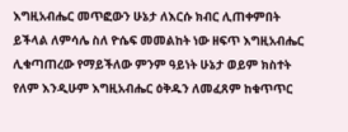እግዚአብሔር መጥፎውን ሁኔታ ለእርሱ ክብር ሊጠቀምበት ይችላል ለምሳሌ ስለ ዮሴፍ መመልከት ነው ዘፍጥ እግዚአብሔር ሊቁጣጠረው የማይችለው ምንም ዓይነት ሁኔታ ወይም ክስተት የለም እንዲሁም እግዚአብሔር ዕቅዱን ለመፈጸም ከቁጥጥር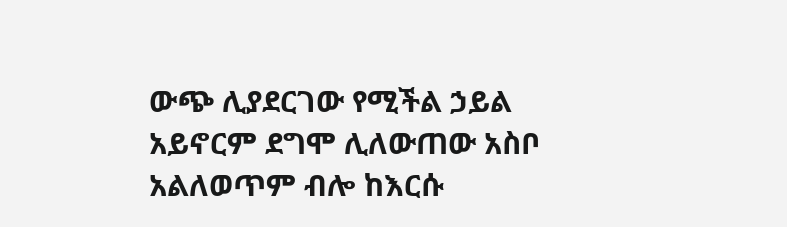ውጭ ሊያደርገው የሚችል ኃይል አይኖርም ደግሞ ሊለውጠው አስቦ አልለወጥም ብሎ ከእርሱ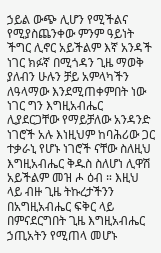ኃይል ውጭ ሊሆን የሚችልና የሚያስጨንቀው ምንም ዓይነት ችግር ሊኖር አይችልም እኛ አንዳች ነገር ክፉኛ በሚጎዳን ጊዜ ማወቅ ያለብን ሁሉን ቻይ አምላካችን ለዓላማው እንደሚጠቀምበት ነው ነገር ግን እግዚአብሔር ሊያደርጋቸው የማይቻለው አንዳንድ ነገሮች አሉ እነዚህም ከባሕሪው ጋር ተቃራኒ የሆኑ ነገሮች ናቸው ስለዚህ እግዚአብሔር ቅዱስ ስለሆነ ሊዋሽ አይችልም መዝ ሖ ዕብ ። እዚህ ላይ ብዙ ጊዜ ትኩረታችንን በአግዚአብሔር ፍቅር ላይ በምናደርግበት ጊዜ እግዚአብሔር ኃጢአትን የሚጠላ መሆኑ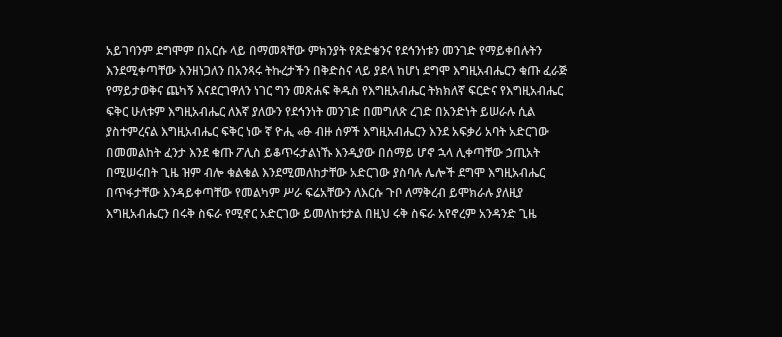አይገባንም ደግሞም በአርሱ ላይ በማመጻቸው ምክንያት የጽድቁንና የደኅንነቱን መንገድ የማይቀበሉትን እንደሚቀጣቸው እንዘነጋለን በአንጻሩ ትኩረታችን በቅድስና ላይ ያደላ ከሆነ ደግሞ እግዚአብሔርን ቁጡ ፈራጅ የማይታወቅና ጨካኝ እናደርገዋለን ነገር ግን መጽሐፍ ቅዱስ የእግዚአብሔር ትክክለኛ ፍርድና የእግዚአብሔር ፍቅር ሁለቱም እግዚአብሔር ለእኛ ያለውን የደኅንነት መንገድ በመግለጽ ረገድ በአንድነት ይሠራሉ ሲል ያስተምረናል እግዚአብሔር ፍቅር ነው ኛ ዮሒ «ፁ ብዙ ሰዎች እግዚአብሔርን እንደ አፍቃሪ አባት አድርገው በመመልከት ፈንታ እንደ ቁጡ ፖሊስ ይቆጥሩታልነኹ እንዲያው በሰማይ ሆኖ ኋላ ሊቀጣቸው ኃጢአት በሚሠሩበት ጊዜ ዝም ብሎ ቁልቁል እንደሚመለከታቸው አድርገው ያስባሉ ሌሎች ደግሞ እግዚአብሔር በጥፋታቸው እንዳይቀጣቸው የመልካም ሥራ ፍሬአቸውን ለእርሱ ጉቦ ለማቅረብ ይሞክራሉ ያለዚያ እግዚአብሔርን በሩቅ ስፍራ የሚኖር አድርገው ይመለከቱታል በዚህ ሩቅ ስፍራ አየኖረም አንዳንድ ጊዜ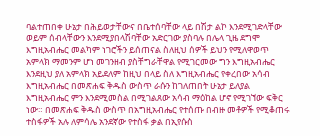ባልተጠበቀ ሁኔታ በሕይወታቸውና በቤተሰባቸው ላይ በሽታ ልኮ እንደሚገድላቸው ወይም ሰብላቸውን እንደሚያበላሽባቸው አድርገው ያስባሉ በሌላ ጊዜ ደግሞ እግዚአብሔር መልካም ነገሮችን ይሰጠናል ስለዚህ ሰዎች ይህን የሚለዋወጥ አምላክ ማመንም ሆነ መገንዘብ ያስቸግራቸዋል የሚገርመው ግን እግዚአብሔር እንደዚህ ያለ አምላክ አይደለም ከዚህ በላይ ስለ እግዚአብሔር የቀረበው አሳብ እግዚአብሔር በመጽሐፍ ቅዱስ ውስጥ ራሱን ከገለጠበት ሁኔታ ይለያል እግዚአብሔር ምን እንደሚመስል በሚገልጸው አሳብ ማዕከል ሆኖ የሚገኘው ፍቅር ነው። በመጽሐፍ ቅዱስ ውስጥ በአግዚአብሔር የተሰጡ በብዙ መቶዎች የሚቆጠሩ ተስፋዎች አሉ ለምሳሌ አንደኛው የተስፋ ቃል በኢየሱስ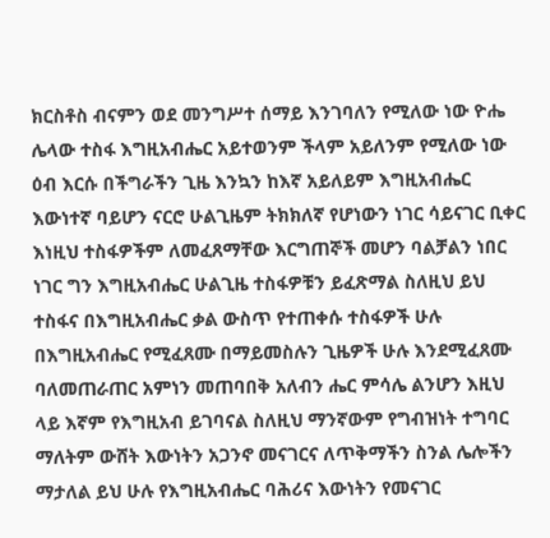ክርስቶስ ብናምን ወደ መንግሥተ ሰማይ እንገባለን የሚለው ነው ዮሔ ሌላው ተስፋ እግዚአብሔር አይተወንም ችላም አይለንም የሚለው ነው ዕብ እርሱ በችግራችን ጊዜ እንኳን ከእኛ አይለይም እግዚአብሔር እውነተኛ ባይሆን ናርሮ ሁልጊዜም ትክክለኛ የሆነውን ነገር ሳይናገር ቢቀር እነዚህ ተስፋዎችም ለመፈጸማቸው እርግጠኞች መሆን ባልቻልን ነበር ነገር ግን እግዚአብሔር ሁልጊዜ ተስፋዎቹን ይፈጽማል ስለዚህ ይህ ተስፋና በእግዚአብሔር ቃል ውስጥ የተጠቀሱ ተስፋዎች ሁሉ በእግዚአብሔር የሚፈጸሙ በማይመስሉን ጊዜዎች ሁሉ እንደሚፈጸሙ ባለመጠራጠር አምነን መጠባበቅ አለብን ሔር ምሳሌ ልንሆን እዚህ ላይ እኛም የእግዚአብ ይገባናል ስለዚህ ማንኛውም የግብዝነት ተግባር ማለትም ውሸት እውነትን አጋንኖ መናገርና ለጥቅማችን ስንል ሌሎችን ማታለል ይህ ሁሉ የእግዚአብሔር ባሕሪና እውነትን የመናገር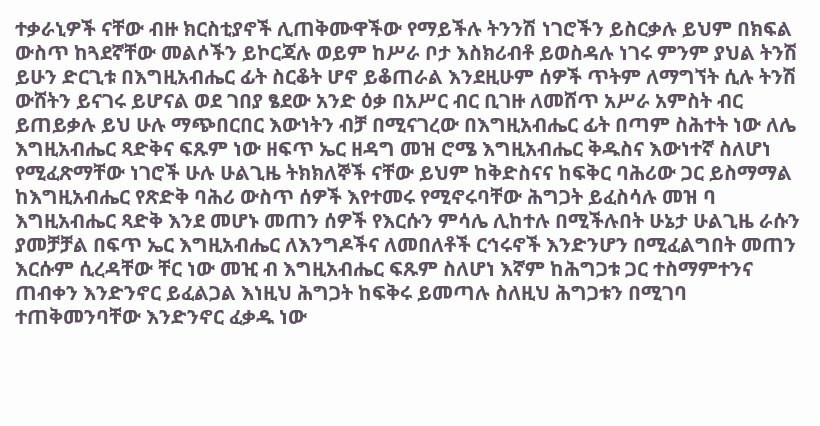ተቃራኒዎች ናቸው ብዙ ክርስቲያኖች ሊጠቅሙዋችው የማይችሉ ትንንሽ ነገሮችን ይስርቃሉ ይህም በክፍል ውስጥ ከጓደኛቸው መልሶችን ይኮርጃሉ ወይም ከሥራ ቦታ እስክሪብቶ ይወስዳሉ ነገሩ ምንም ያህል ትንሽ ይሁን ድርጊቱ በእግዚአብሔር ፊት ስርቆት ሆኖ ይቆጠራል እንደዚሁም ሰዎች ጥትም ለማግኘት ሲሉ ትንሽ ውሸትን ይናገሩ ይሆናል ወደ ገበያ ፄደው አንድ ዕቃ በአሥር ብር ቢገዙ ለመሸጥ አሥራ አምስት ብር ይጠይቃሉ ይህ ሁሉ ማጭበርበር እውነትን ብቻ በሚናገረው በእግዚአብሔር ፊት በጣም ስሕተት ነው ለሌ እግዚአብሔር ጻድቅና ፍጹም ነው ዘፍጥ ኤር ዘዳግ መዝ ሮሜ እግዚአብሔር ቅዱስና እውነተኛ ስለሆነ የሚፈጽማቸው ነገሮች ሁሉ ሁልጊዜ ትክክለኞች ናቸው ይህም ከቅድስናና ከፍቅር ባሕሪው ጋር ይስማማል ከእግዚአብሔር የጽድቅ ባሕሪ ውስጥ ሰዎች እየተመሩ የሚኖሩባቸው ሕግጋት ይፈስሳሉ መዝ ባ እግዚአብሔር ጻድቅ እንደ መሆኑ መጠን ሰዎች የእርሱን ምሳሌ ሊከተሉ በሚችሉበት ሁኔታ ሁልጊዜ ራሱን ያመቻቻል በፍጥ ኤር እግዚአብሔር ለእንግዶችና ለመበለቶች ርኅሩኖች እንድንሆን በሚፈልግበት መጠን እርሱም ሲረዳቸው ቸር ነው መዢ ብ እግዚአብሔር ፍጹም ስለሆነ እኛም ከሕግጋቱ ጋር ተስማምተንና ጠብቀን እንድንኖር ይፈልጋል እነዚህ ሕግጋት ከፍቅሩ ይመጣሉ ስለዚህ ሕግጋቱን በሚገባ ተጠቅመንባቸው እንድንኖር ፈቃዱ ነው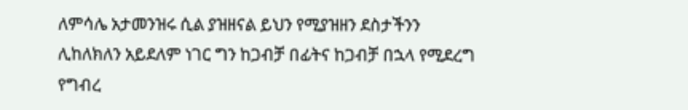ለምሳሌ አታመንዝሩ ሲል ያዝዘናል ይህን የሚያዝዘን ደስታችንን ሊከለክለን አይደለም ነገር ግን ከጋብቻ በፊትና ከጋብቻ በኋላ የሚደረግ የግብረ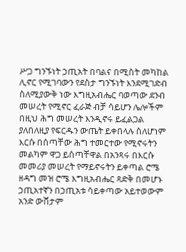ሥጋ ግንኙነት ኃጢአት በባልና በሚስት መካከል ሊኖር የሚገባውን የደስታ ግንኙነት እንደሚገድብ ስለሚያውቅ ነው እግዚአብሔር ባወጣው ደንብ መሠረት የሚኖር ፈራጅ ብቻ ሳይሆን ሌሎችም በዚህ ሕግ መሠረት እንዲኖሩ ይፈልጋል ያለበለዚያ የፍርዱን ውጤት ይቀበላሉ ስለሆነም እርሱ በሰጣቸው ሕግ ተመርተው የሚኖሩትን መልካም ዋጋ ይሰጣቸዋል በአንጻሩ በእርሱ መመሪያ መሠረት የማይኖሩትን ይቀጣል ሮሜ ዘዳግ መዝ ሮሜ እግዚአብሔር ጻድቅ በመሆኑ ኃጢአተኛን በኃጢአቱ ሳይቀጣው አይተወውም አንድ ውሸታም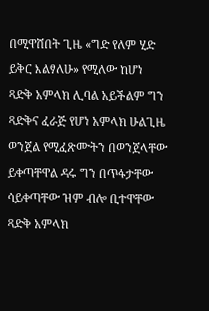በሚዋሸበት ጊዜ «ግድ የለም ሂድ ይቅር እልፃለሁ» የሚለው ከሆነ ጻድቅ አምላክ ሊባል አይችልም ግን ጻድቅና ፈራጅ የሆነ አምላክ ሁልጊዜ ወንጀል የሚፈጽሙትን በወንጀላቸው ይቀጣቸዋል ዳሩ ግን በጥፋታቸው ሳይቀጣቸው ዝም ብሎ ቢተዋቸው ጻድቅ አምላክ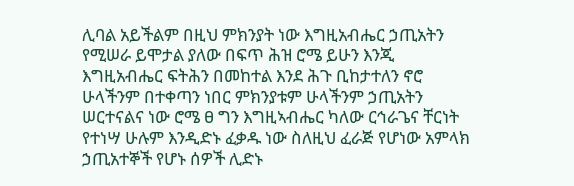ሊባል አይችልም በዚህ ምክንያት ነው እግዚአብሔር ኃጢአትን የሚሠራ ይሞታል ያለው በፍጥ ሕዝ ሮሜ ይሁን እንጂ እግዚአብሔር ፍትሕን በመከተል እንደ ሕጉ ቢከታተለን ኖሮ ሁላችንም በተቀጣን ነበር ምክንያቱም ሁላችንም ኃጢአትን ሠርተናልና ነው ሮሜ ፀ ግን እግዚኣብሔር ካለው ርኅራጌና ቸርነት የተነሣ ሁሉም እንዲድኑ ፈቃዱ ነው ስለዚህ ፈራጅ የሆነው አምላክ ኃጢአተኞች የሆኑ ሰዎች ሊድኑ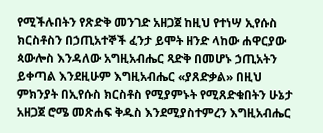የሚችሉበትን የጽድቅ መንገድ አዘጋጀ ከዚህ የተነሣ ኢየሱስ ክርስቶስን በኃጢአተኞች ፈንታ ይሞት ዘንድ ላከው ሐዋርያው ጳውሎስ እንዳለው አግዚአብሔር ጻድቅ በመሆኑ ኃጢአትን ይቀጣል እንደዚሁም እግዚአብሔር «ያጸድቃል» በዚህ ምክንያት በኢየሱስ ክርስቶስ የሚያምኑት የሚጸድቁበትን ሁኔታ አዘጋጀ ሮሜ መጽሐፍ ቅዱስ እንደሚያስተምረን እግዚአብሔር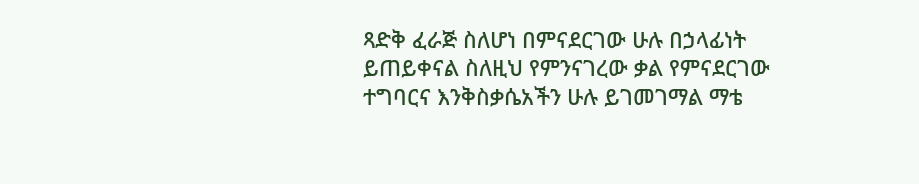ጻድቅ ፈራጅ ስለሆነ በምናደርገው ሁሉ በኃላፊነት ይጠይቀናል ስለዚህ የምንናገረው ቃል የምናደርገው ተግባርና እንቅስቃሴአችን ሁሉ ይገመገማል ማቴ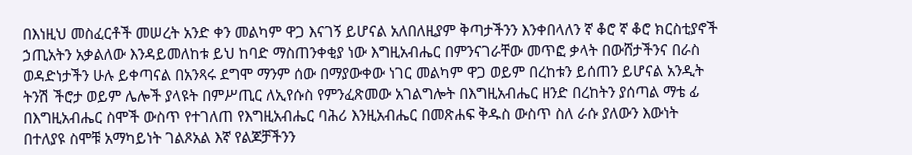በእነዚህ መስፈርቶች መሠረት አንድ ቀን መልካም ዋጋ እናገኝ ይሆናል አለበለዚያም ቅጣታችንን እንቀበላለን ኛ ቆሮ ኛ ቆሮ ክርስቲያኖች ኃጢአትን አቃልለው እንዳይመለከቱ ይህ ከባድ ማስጠንቀቂያ ነው እግዚአብሔር በምንናገራቸው መጥፎ ቃላት በውሸታችንና በራስ ወዳድነታችን ሁሉ ይቀጣናል በአንጻሩ ደግሞ ማንም ሰው በማያውቀው ነገር መልካም ዋጋ ወይም በረከቱን ይሰጠን ይሆናል አንዲት ትንሽ ችሮታ ወይም ሌሎች ያላዩት በምሥጢር ለኢየሱስ የምንፈጽመው አገልግሎት በእግዚአብሔር ዘንድ በረከትን ያሰጣል ማቴ ፊ በእግዚአብሔር ስሞች ውስጥ የተገለጠ የእግዚአብሔር ባሕሪ እንዚአብሔር በመጽሐፍ ቅዱስ ውስጥ ስለ ራሱ ያለውን እውነት በተለያዩ ስሞቹ አማካይነት ገልጾአል እኛ የልጆቻችንን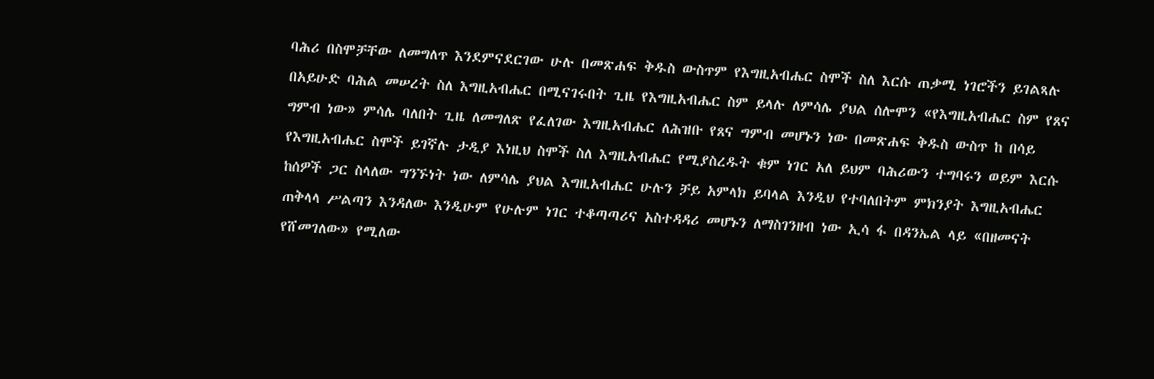ባሕሪ በስሞቻቸው ለመግለጥ እንደምናደርገው ሁሉ በመጽሐፍ ቅዱስ ውስጥም የእግዚአብሔር ስሞች ስለ እርሱ ጠቃሚ ነገሮችን ይገልጻሉ በአይሁድ ባሕል መሠረት ስለ እግዚአብሔር በሚናገሩበት ጊዜ የእግዚአብሔር ስም ይላሉ ለምሳሌ ያህል ሰሎሞን «የእግዚአብሔር ስም የጸና ግምብ ነው» ምሳሌ ባለበት ጊዜ ለመግለጽ የፈለገው እግዚአብሔር ለሕዝቡ የጸና ግምብ መሆኑን ነው በመጽሐፍ ቅዱስ ውስጥ ከ በሳይ የእግዚአብሔር ስሞች ይገኛሉ ታዲያ እነዚህ ስሞች ስለ እግዚአብሔር የሚያስረዱት ቁም ነገር አለ ይህም ባሕሪውን ተግባሩን ወይም እርሱ ከሰዎች ጋር ስላለው ግንኙነት ነው ለምሳሌ ያህል እግዚአብሔር ሁሉን ቻይ አምላክ ይባላል እንዲህ የተባለበትም ምክንያት እግዚአብሔር ጠቅላላ ሥልጣን እንዳለው እንዲሁም የሁሉም ነገር ተቆጣጣሪና አስተዳዳሪ መሆኑን ለማስገንዘብ ነው ኢሳ ፋ በዳንኤል ላይ «በዘመናት የሸመገለው» የሚለው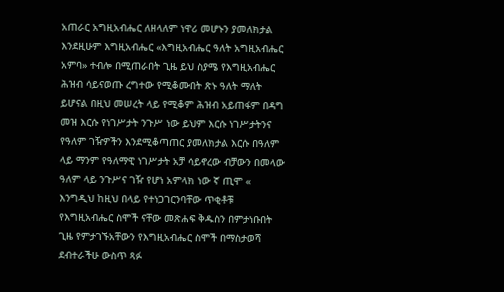አጠራር አግዚአብሔር ለዘላለም ነዋሪ መሆኑን ያመለክታል እንደዚሁም እግዚአብሔር «እግዚአብሔር ዓለት አግዚአብሔር አምባ» ተብሎ በሚጠራበት ጊዜ ይህ ስያሜ የእግዚአብሔር ሕዝብ ሳይናወጡ ረግተው የሚቆሙበት ጽኑ ዓለት ማለት ይሆናል በዚህ መሠረት ላይ የሚቆም ሕዝብ አይጠፋም በዳግ መዝ እርሱ የነገሥታት ንጉሥ ነው ይህም እርሱ ነገሥታትንና የዓለም ገዥዎችን እንደሚቆጣጠር ያመለክታል እርሱ በዓለም ላይ ማንም የዓለማዊ ነገሥታት አቻ ሳይኖረው ብቻውን በመላው ዓለም ላይ ንጉሥና ገዥ የሆነ አምላክ ነው ኛ ጢሞ « እንግዲህ ከዚህ በላይ የተነጋገርንባቸው ጥቂቶቹ የእግዚአብሔር ስሞች ናቸው መጽሐፍ ቅዱስን በምታነቡበት ጊዜ የምታገኙአቸውን የእግዚአብሔር ስሞች በማስታወሻ ደብተራችሁ ውስጥ ጻፉ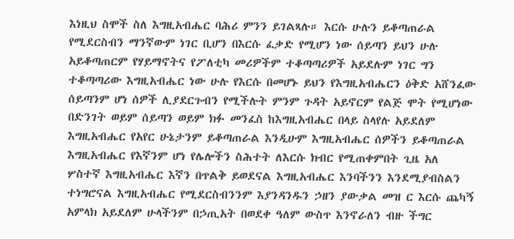እነዚህ ስሞች ስለ እግዚአብሔር ባሕሪ ምንን ይገልጻሉ። እርሱ ሁሉን ይቆጣጠራል የሚደርስብን ማንኛውም ነገር ቢሆን በእርሱ ፈቃድ የሚሆን ነው ሰይጣን ይህን ሁሉ አይቆጣጠርም የሃይማኖትና የፖለቲካ መሪዎችም ተቆጣጣሪዎች አይደሉም ነገር ግን ተቆጣጣሪው እግዚአብሔር ነው ሁሉ የእርሱ በመሆኑ ይህን የእግዚአብሔርን ዕቅድ አሸንፈው ሰይጣንም ሆነ ሰዎች ሊያደርጉብን የሚችሉት ምንም ጉዳት አይኖርም የልጅ ሞት የሚሆነው በድንገት ወይም ሰይጣን ወይም ክፉ መንፈስ ከእግዚአብሔር በላይ ስላየሉ አይደለም እግዚአብሔር የአየር ሁኔታንም ይቆጣጠራል እንዲሁም እግዚአብሔር ሰዎችን ይቆጣጠራል እግዚአብሔር የእኛንም ሆነ የሌሎችን ስሕተት ለእርሱ ክብር የሚጠቀምበት ጊዜ አለ ሦስተኛ እግዚአብሔር እኛን በጥልቅ ይወደናል እግዚአብሔር እንባችንን እንደሚያብስልን ተነግሮናል እግዚአብሔር የሚደርስብንንም እያንዳንዱን ኃዘን ያውቃል መዝ ር እርሱ ጨካኝ አምላክ አይደለም ሁላችንም በኃጢአት በወደቀ ዓለም ውስጥ እንኖራለን ብዙ ችግር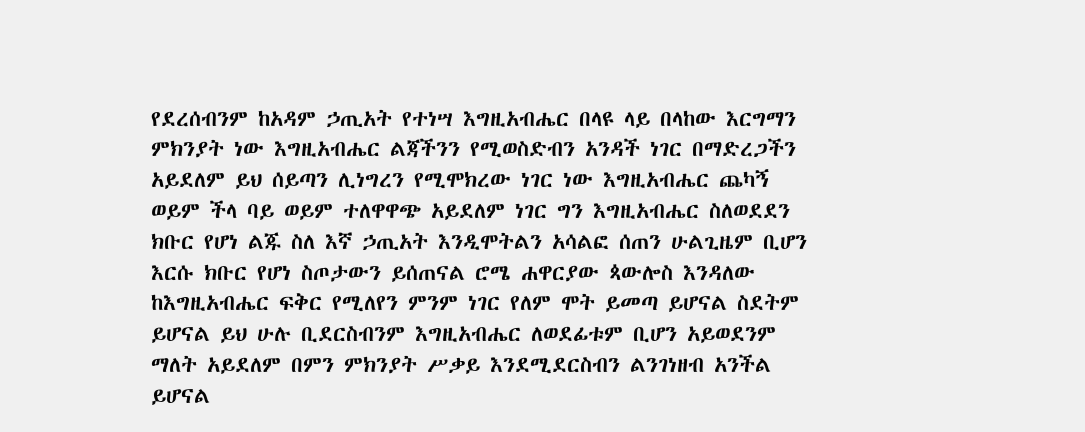የደረሰብንም ከአዳም ኃጢአት የተነሣ እግዚአብሔር በላዩ ላይ በላከው እርግማን ምክንያት ነው እግዚአብሔር ልጃችንን የሚወስድብን አንዳች ነገር በማድረጋችን አይደለም ይህ ሰይጣን ሊነግረን የሚሞክረው ነገር ነው እግዚአብሔር ጨካኝ ወይም ችላ ባይ ወይም ተለዋዋጭ አይደለም ነገር ግን እግዚአብሔር ስለወደደን ክቡር የሆነ ልጁ ስለ እኛ ኃጢአት እንዲሞትልን አሳልፎ ሰጠን ሁልጊዜም ቢሆን እርሱ ክቡር የሆነ ስጦታውን ይሰጠናል ሮሜ ሐዋርያው ጳውሎስ እንዳለው ከእግዚአብሔር ፍቅር የሚለየን ምንም ነገር የለም ሞት ይመጣ ይሆናል ስደትም ይሆናል ይህ ሁሉ ቢደርስብንም እግዚአብሔር ለወደፊቱም ቢሆን አይወደንም ማለት አይደለም በምን ምክንያት ሥቃይ እንደሚደርስብን ልንገነዘብ አንችል ይሆናል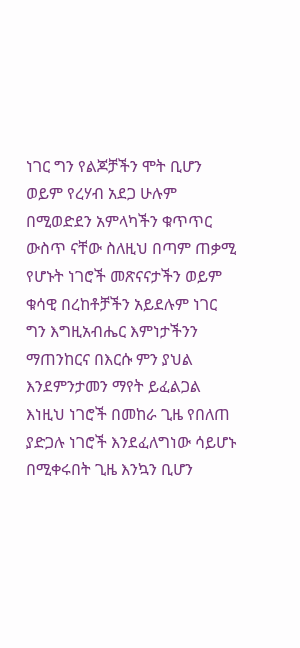ነገር ግን የልጆቻችን ሞት ቢሆን ወይም የረሃብ አደጋ ሁሉም በሚወድደን አምላካችን ቁጥጥር ውስጥ ናቸው ስለዚህ በጣም ጠቃሚ የሆኑት ነገሮች መጽናናታችን ወይም ቁሳዊ በረከቶቻችን አይደሉም ነገር ግን እግዚአብሔር እምነታችንን ማጠንከርና በእርሱ ምን ያህል እንደምንታመን ማየት ይፈልጋል እነዚህ ነገሮች በመከራ ጊዜ የበለጠ ያድጋሉ ነገሮች እንደፈለግነው ሳይሆኑ በሚቀሩበት ጊዜ እንኳን ቢሆን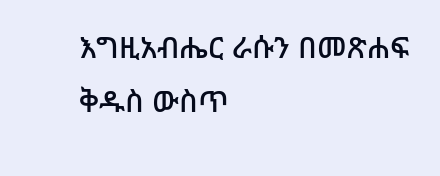እግዚአብሔር ራሱን በመጽሐፍ ቅዱስ ውስጥ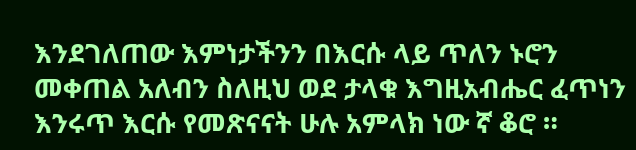እንደገለጠው እምነታችንን በእርሱ ላይ ጥለን ኑሮን መቀጠል አለብን ስለዚህ ወደ ታላቁ እግዚአብሔር ፈጥነን እንሩጥ እርሱ የመጽናናት ሁሉ አምላክ ነው ኛ ቆሮ ።